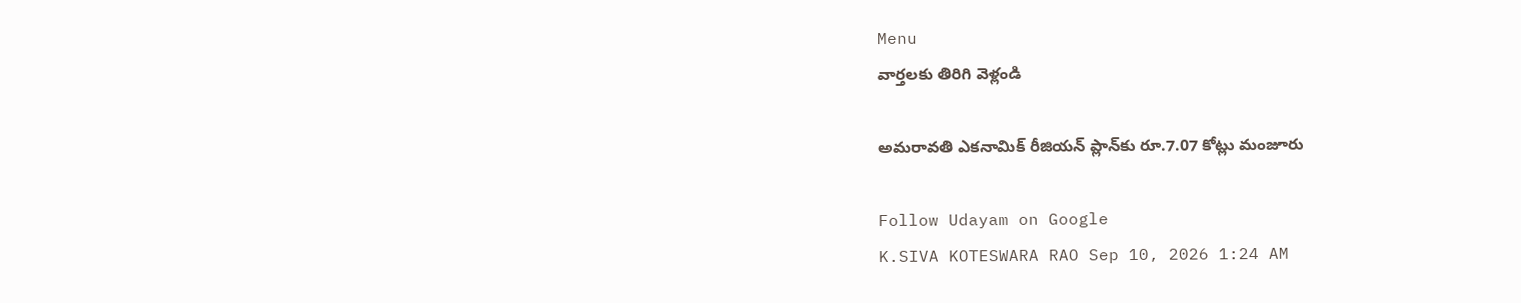Menu
వార్తలకు తిరిగి వెళ్లండి

అమరావతి ఎకనామిక్ రీజియన్ ప్లాన్‌కు రూ.7.07 కోట్లు మంజూరు

Follow Udayam on Google
K.SIVA KOTESWARA RAO Sep 10, 2026 1:24 AM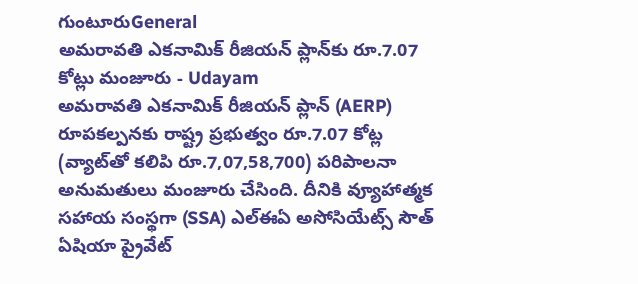గుంటూరుGeneral
అమరావతి ఎకనామిక్ రీజియన్ ప్లాన్‌కు రూ.7.07 కోట్లు మంజూరు - Udayam
అమరావతి ఎకనామిక్ రీజియన్ ప్లాన్ (AERP) రూపకల్పనకు రాష్ట్ర ప్రభుత్వం రూ.7.07 కోట్ల (వ్యాట్‌తో కలిపి రూ.7,07,58,700) పరిపాలనా అనుమతులు మంజూరు చేసింది. దీనికి వ్యూహాత్మక సహాయ సంస్థగా (SSA) ఎల్‌ఈఏ అసోసియేట్స్ సౌత్ ఏషియా ప్రైవేట్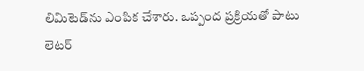లిమిటెడ్‌ను ఎంపిక చేశారు. ఒప్పంద ప్రక్రియతో పాటు లెటర్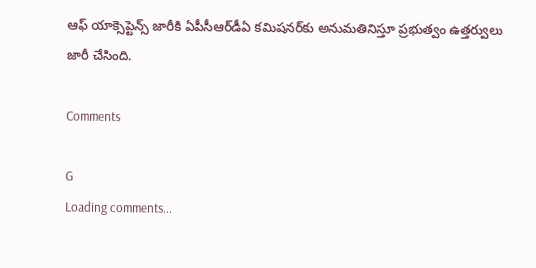ఆఫ్ యాక్సెప్టెన్స్ జారీకి ఏపీసీఆర్‌డీఏ కమిషనర్‌కు అనుమతినిస్తూ ప్రభుత్వం ఉత్తర్వులు జారీ చేసింది.

Comments

G
Loading comments...